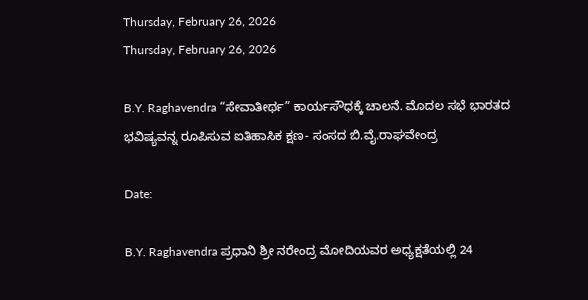Thursday, February 26, 2026
Thursday, February 26, 2026

B.Y. Raghavendra “ಸೇವಾತೀರ್ಥ” ಕಾರ್ಯಸೌಧಕ್ಕೆ ಚಾಲನೆ. ಮೊದಲ ಸಭೆ ಭಾರತದ ಭವಿಷ್ಯವನ್ನ ರೂಪಿಸುವ ಐತಿಹಾಸಿಕ ಕ್ಷಣ- ಸಂಸದ ಬಿ.ವೈ.ರಾಘವೇಂದ್ರ

Date:

B.Y. Raghavendra ಪ್ರಧಾನಿ ಶ್ರೀ ನರೇಂದ್ರ ಮೋದಿಯವರ ಅಧ್ಯಕ್ಷತೆಯಲ್ಲಿ 24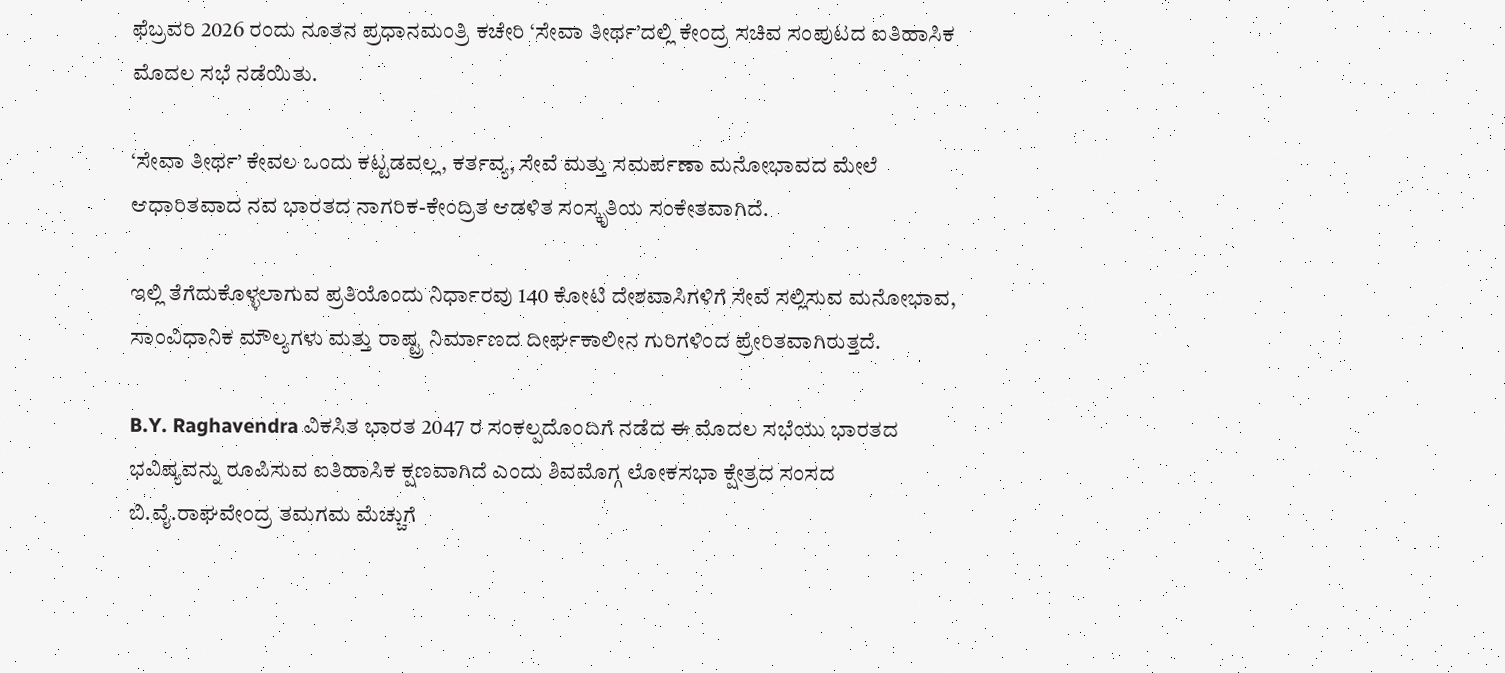ಫೆಬ್ರವರಿ 2026 ರಂದು ನೂತನ ಪ್ರಧಾನಮಂತ್ರಿ ಕಚೇರಿ ‘ಸೇವಾ ತೀರ್ಥ’ದಲ್ಲಿ ಕೇಂದ್ರ ಸಚಿವ ಸಂಪುಟದ ಐತಿಹಾಸಿಕ ಮೊದಲ ಸಭೆ ನಡೆಯಿತು.

‘ಸೇವಾ ತೀರ್ಥ’ ಕೇವಲ ಒಂದು ಕಟ್ಟಡವಲ್ಲ, ಕರ್ತವ್ಯ, ಸೇವೆ ಮತ್ತು ಸಮರ್ಪಣಾ ಮನೋಭಾವದ ಮೇಲೆ ಆಧಾರಿತವಾದ ನವ ಭಾರತದ ನಾಗರಿಕ-ಕೇಂದ್ರಿತ ಆಡಳಿತ ಸಂಸ್ಕೃತಿಯ ಸಂಕೇತವಾಗಿದೆ.

ಇಲ್ಲಿ ತೆಗೆದುಕೊಳ್ಳಲಾಗುವ ಪ್ರತಿಯೊಂದು ನಿರ್ಧಾರವು 140 ಕೋಟಿ ದೇಶವಾಸಿಗಳಿಗೆ ಸೇವೆ ಸಲ್ಲಿಸುವ ಮನೋಭಾವ, ಸಾಂವಿಧಾನಿಕ ಮೌಲ್ಯಗಳು ಮತ್ತು ರಾಷ್ಟ್ರ ನಿರ್ಮಾಣದ ದೀರ್ಘಕಾಲೀನ ಗುರಿಗಳಿಂದ ಪ್ರೇರಿತವಾಗಿರುತ್ತದೆ.

B.Y. Raghavendra ವಿಕಸಿತ ಭಾರತ 2047 ರ ಸಂಕಲ್ಪದೊಂದಿಗೆ ನಡೆದ ಈ ಮೊದಲ ಸಭೆಯು ಭಾರತದ ಭವಿಷ್ಯವನ್ನು ರೂಪಿಸುವ ಐತಿಹಾಸಿಕ ಕ್ಷಣವಾಗಿದೆ ಎಂದು ಶಿವಮೊಗ್ಗ ಲೋಕಸಭಾ ಕ್ಷೇತ್ರದ ಸಂಸದ ಬಿ.ವೈ.ರಾಘವೇಂದ್ರ ತಮಗಮ ಮೆಚ್ಚುಗೆ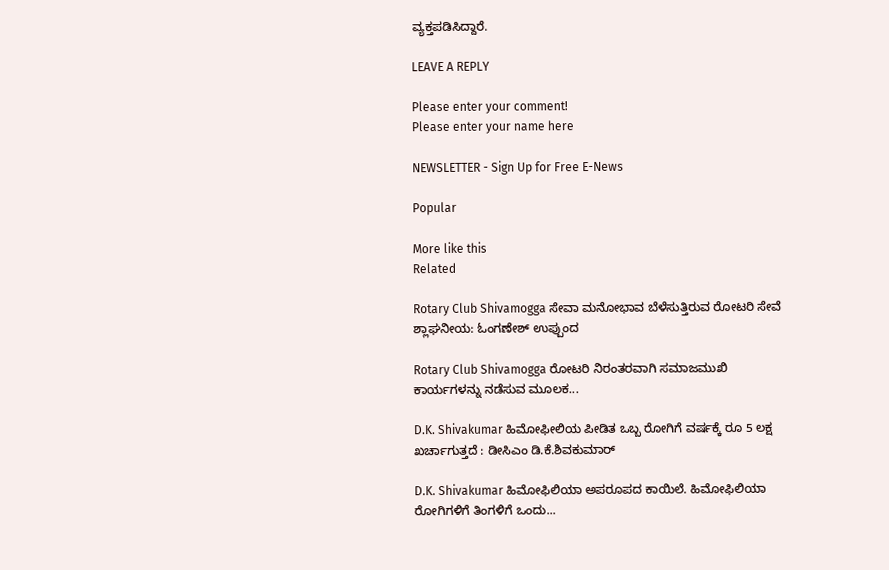ವ್ಯಕ್ತಪಡಿಸಿದ್ದಾರೆ.

LEAVE A REPLY

Please enter your comment!
Please enter your name here

NEWSLETTER - Sign Up for Free E-News

Popular

More like this
Related

Rotary Club Shivamogga ಸೇವಾ ಮನೋಭಾವ ಬೆಳೆಸುತ್ತಿರುವ ರೋಟರಿ ಸೇವೆ ಶ್ಲಾಘನೀಯ: ಓಂಗಣೇಶ್ ಉಪ್ಪುಂದ

Rotary Club Shivamogga ರೋಟರಿ ನಿರಂತರವಾಗಿ ಸಮಾಜಮುಖಿ ಕಾರ್ಯಗಳನ್ನು ನಡೆಸುವ ಮೂಲಕ...

D.K. Shivakumar ಹಿಮೋಫೀಲಿಯ ಪೀಡಿತ ಒಬ್ಬ ರೋಗಿಗೆ ವರ್ಷಕ್ಕೆ ರೂ 5 ಲಕ್ಷ ಖರ್ಚಾಗುತ್ತದೆ : ಡೀಸಿಎಂ ಡಿ.ಕೆ.ಶಿವಕುಮಾರ್

D.K. Shivakumar ಹಿಮೋಫಿಲಿಯಾ ಅಪರೂಪದ ಕಾಯಿಲೆ. ಹಿಮೋಫಿಲಿಯಾ ರೋಗಿಗಳಿಗೆ ತಿಂಗಳಿಗೆ ಒಂದು...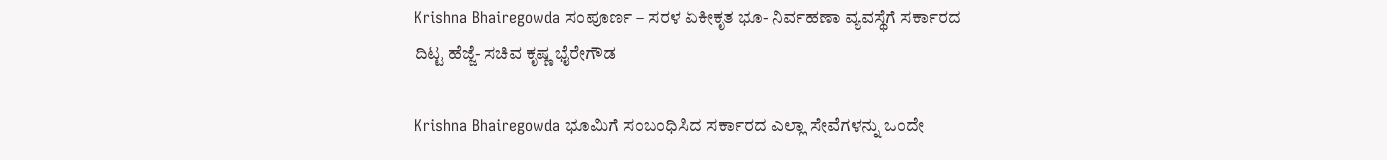Krishna Bhairegowda ಸಂಪೂರ್ಣ – ಸರಳ ಏಕೀಕೃತ ಭೂ- ನಿರ್ವಹಣಾ ವ್ಯವಸ್ಥೆಗೆ ಸರ್ಕಾರದ ದಿಟ್ಟ ಹೆಜ್ಜೆ- ಸಚಿವ ಕೃಷ್ಣ ಭೈರೇಗೌಡ

Krishna Bhairegowda ಭೂಮಿಗೆ ಸಂಬಂಧಿಸಿದ ಸರ್ಕಾರದ ಎಲ್ಲಾ ಸೇವೆಗಳನ್ನು ಒಂದೇ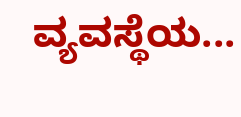ವ್ಯವಸ್ಥೆಯ...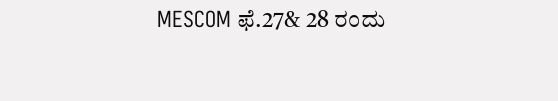MESCOM ಫೆ.27& 28 ರಂದು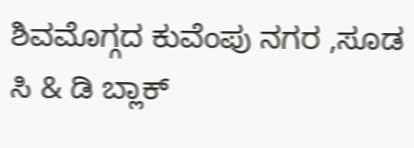ಶಿವಮೊಗ್ಗದ ಕುವೆಂಪು ನಗರ ,ಸೂಡ ಸಿ & ಡಿ ಬ್ಲಾಕ್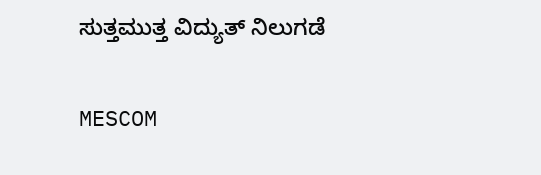ಸುತ್ತಮುತ್ತ ವಿದ್ಯುತ್ ನಿಲುಗಡೆ

MESCOM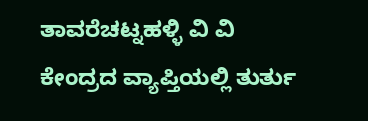ತಾವರೆಚಟ್ನಹಳ್ಳಿ ವಿ ವಿ ಕೇಂದ್ರದ ವ್ಯಾಪ್ತಿಯಲ್ಲಿ ತುರ್ತು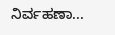ನಿರ್ವಹಣಾ...